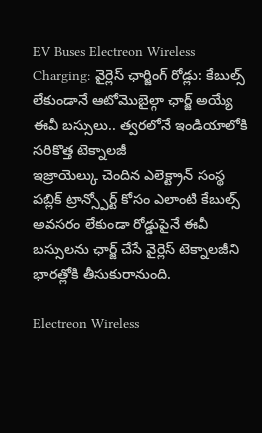EV Buses Electreon Wireless Charging: వైర్లెస్ ఛార్జింగ్ రోడ్లు: కేబుల్స్ లేకుండానే ఆటోమొబైల్గా ఛార్జ్ అయ్యే ఈవీ బస్సులు.. త్వరలోనే ఇండియాలోకి సరికొత్త టెక్నాలజీ
ఇజ్రాయెల్కు చెందిన ఎలెక్ట్రాన్ సంస్థ పబ్లిక్ ట్రాన్స్పోర్ట్ కోసం ఎలాంటి కేబుల్స్ అవసరం లేకుండా రోడ్డుపైనే ఈవీ బస్సులను ఛార్జ్ చేసే వైర్లెస్ టెక్నాలజీని భారత్లోకి తీసుకురానుంది.

Electreon Wireless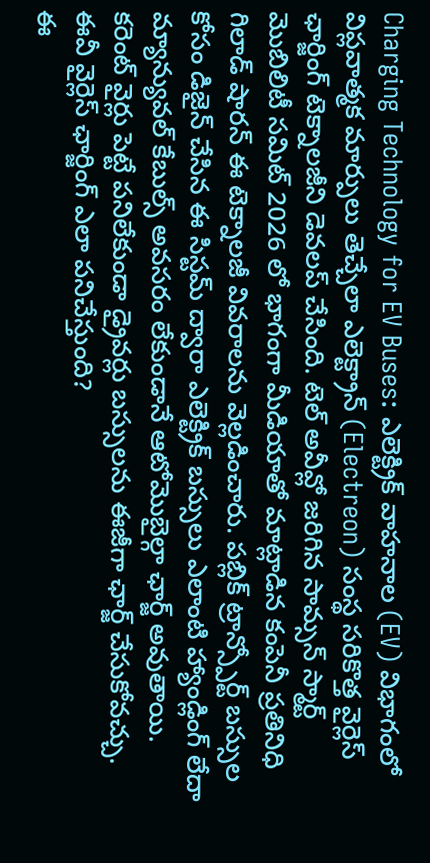Charging Technology for EV Buses: ఎలెక్ట్రిక్ వాహనాల (EV) విభాగంలో విప్లవాత్మక మార్పులు తెచ్చేలా ఎలెక్ట్రాన్ (Electreon) సంస్థ సరికొత్త వైర్లెస్ ఛార్జింగ్ టెక్నాలజీని డెవలప్ చేసింది. టెల్ అవీవ్లో జరిగిన సామ్సన్ స్మార్ట్ మొబిలిటీ సమిట్ 2026 లో భాగంగా మీడియాతో మాట్లాడిన కంపెనీ ప్రతినిధి గిలాడ్ షారన్ ఈ టెక్నాలజీ వివరాలను వెల్లడించారు. పబ్లిక్ ట్రాన్స్పోర్ట్ బస్సుల కోసం డిజైన్ చేసిన ఈ సిస్టమ్ ద్వారా ఎలెక్ట్రిక్ బస్సులు ఎలాంటి హ్యాండ్లింగ్ లేదా మ్యాన్యువల్ కేబుల్స్ అవసరం లేకుండానే ఆటోమొబైల్గా ఛార్జ్ అవుతాయి. కరెంట్ వైర్లు పెట్టే పనిలేకుండా డ్రైవర్లు బస్సులను ఈజీగా ఛార్జ్ చేసుకోవచ్చు.
ఈవీ వైర్లెస్ ఛార్జింగ్ ఎలా పనిచేస్తుంది?
ఈ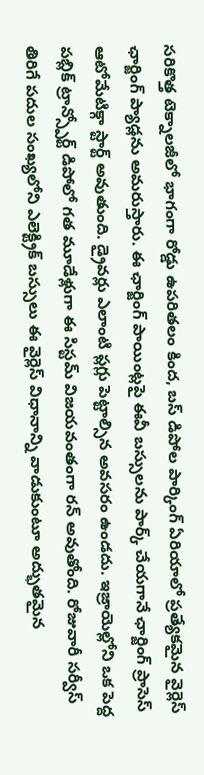సరికొత్త టెక్నాలజీలో భాగంగా రోడ్డు ఉపరితలం కింద, బస్ డిపోల పార్కింగ్ ఏరియాలో ప్రత్యేకమైన వైర్లెస్ ఛార్జింగ్ ప్యాడ్లను అమరుస్తారు. ఈ ఛార్జింగ్ పాయింట్లపై ఈవీ బస్సులను పార్క్ చేయగానే ఛార్జింగ్ ప్రాసెస్ ఆటోమేటిక్గా స్టార్ట్ అవుతుంది. డ్రైవర్లు ఎలాంటి ప్లగ్లు పెట్టాల్సిన అవసరం ఉండదు. ఇజ్రాయెల్లోని ఒక పెద్ద పబ్లిక్ ట్రాన్స్పోర్ట్ డిపోలో గత మూడేళ్లుగా ఈ సిస్టమ్ విజయవంతంగా రన్ అవుతోంది. రోజువారీ సర్వీస్ తిరిగే పదుల సంఖ్యలోని ఎలెక్ట్రిక్ బస్సులు ఈ వైర్లెస్ విధానాన్ని వాడుకుంటూ అద్భుతమైన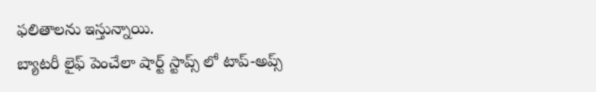ఫలితాలను ఇస్తున్నాయి.
బ్యాటరీ లైఫ్ పెంచేలా షార్ట్ స్టాప్స్ లో టాప్-అప్స్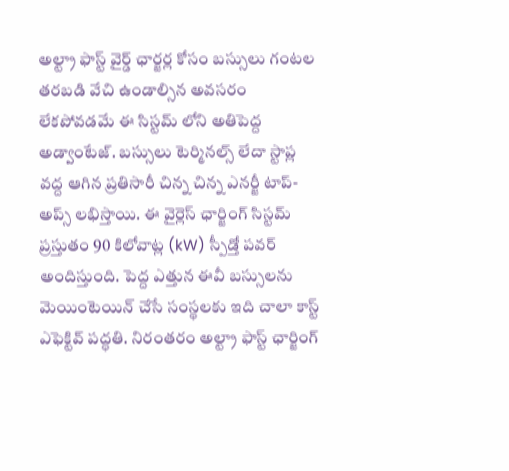అల్ట్రా ఫాస్ట్ వైర్డ్ ఛార్జర్ల కోసం బస్సులు గంటల తరబడి వేచి ఉండాల్సిన అవసరం లేకపోవడమే ఈ సిస్టమ్ లోని అతిపెద్ద అడ్వాంటేజ్. బస్సులు టెర్మినల్స్ లేదా స్టాప్ల వద్ద ఆగిన ప్రతిసారీ చిన్న చిన్న ఎనర్జీ టాప్-అప్స్ లభిస్తాయి. ఈ వైర్లెస్ ఛార్జింగ్ సిస్టమ్ ప్రస్తుతం 90 కిలోవాట్ల (kW) స్పీడ్తో పవర్ అందిస్తుంది. పెద్ద ఎత్తున ఈవీ బస్సులను మెయింటెయిన్ చేసే సంస్థలకు ఇది చాలా కాస్ట్ ఎఫెక్టివ్ పద్ధతి. నిరంతరం అల్ట్రా ఫాస్ట్ ఛార్జింగ్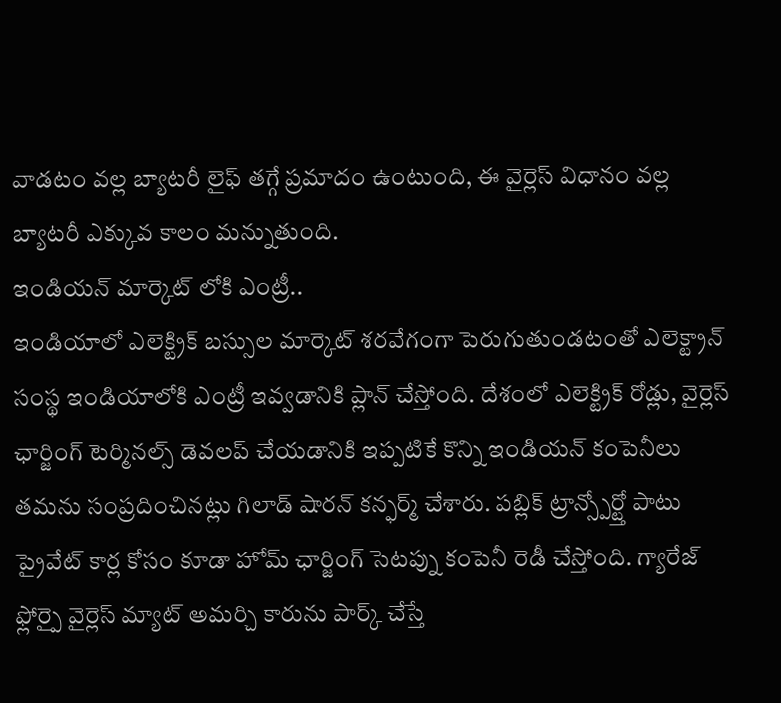వాడటం వల్ల బ్యాటరీ లైఫ్ తగ్గే ప్రమాదం ఉంటుంది, ఈ వైర్లెస్ విధానం వల్ల బ్యాటరీ ఎక్కువ కాలం మన్నుతుంది.
ఇండియన్ మార్కెట్ లోకి ఎంట్రీ..
ఇండియాలో ఎలెక్ట్రిక్ బస్సుల మార్కెట్ శరవేగంగా పెరుగుతుండటంతో ఎలెక్ట్రాన్ సంస్థ ఇండియాలోకి ఎంట్రీ ఇవ్వడానికి ప్లాన్ చేస్తోంది. దేశంలో ఎలెక్ట్రిక్ రోడ్లు, వైర్లెస్ ఛార్జింగ్ టెర్మినల్స్ డెవలప్ చేయడానికి ఇప్పటికే కొన్ని ఇండియన్ కంపెనీలు తమను సంప్రదించినట్లు గిలాడ్ షారన్ కన్ఫర్మ్ చేశారు. పబ్లిక్ ట్రాన్స్పోర్ట్తో పాటు ప్రైవేట్ కార్ల కోసం కూడా హోమ్ ఛార్జింగ్ సెటప్ను కంపెనీ రెడీ చేస్తోంది. గ్యారేజ్ ఫ్లోర్పై వైర్లెస్ మ్యాట్ అమర్చి కారును పార్క్ చేస్తే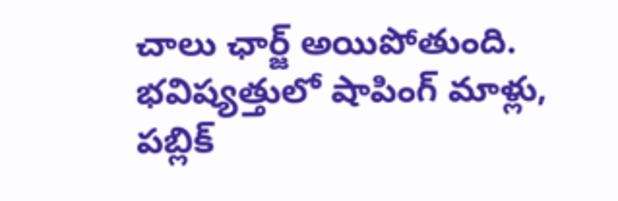చాలు ఛార్జ్ అయిపోతుంది. భవిష్యత్తులో షాపింగ్ మాళ్లు, పబ్లిక్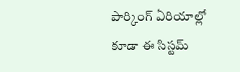పార్కింగ్ ఏరియాల్లో కూడా ఈ సిస్టమ్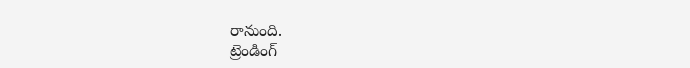రానుంది.
ట్రెండింగ్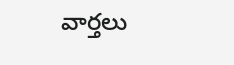వార్తలు